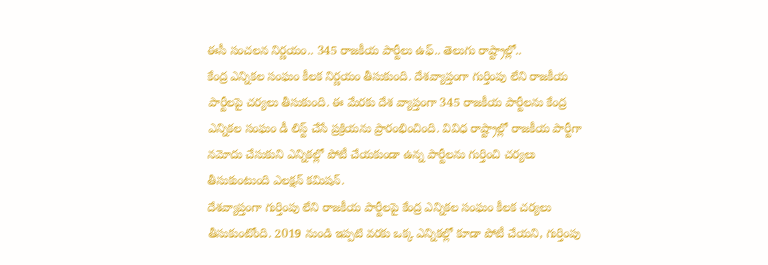ఈసీ సంచలన నిర్ణయం.. 345 రాజకీయ పార్టీలు ఉఫ్.. తెలుగు రాష్ట్రాల్లో..
కేంద్ర ఎన్నికల సంఘం కీలక నిర్ణయం తీసుకుంది. దేశవ్యాప్తంగా గుర్తింపు లేని రాజకీయ పార్టీలపై చర్యలు తీసుకుంది. ఈ మేరకు దేశ వ్యాప్తంగా 345 రాజకీయ పార్టీలను కేంద్ర ఎన్నికల సంఘం డీ లిస్ట్ చేసే ప్రక్రియను ప్రారంభించింది. వివిధ రాష్ట్రాల్లో రాజకీయ పార్టీగా నమోదు చేసుకుని ఎన్నికల్లో పోటీ చేయకుండా ఉన్న పార్టీలను గుర్తించి చర్యలు తీసుకుంటుంది ఎలక్షన్ కమిషన్.
దేశవ్యాప్తంగా గుర్తింపు లేని రాజకీయ పార్టీలపై కేంద్ర ఎన్నికల సంఘం కీలక చర్యలు తీసుకుంటోంది. 2019 నుండి ఇప్పటి వరకు ఒక్క ఎన్నికల్లో కూడా పోటీ చేయని, గుర్తింపు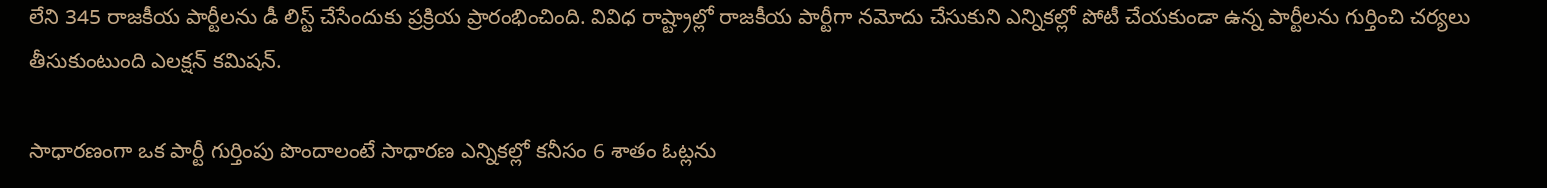లేని 345 రాజకీయ పార్టీలను డీ లిస్ట్ చేసేందుకు ప్రక్రియ ప్రారంభించింది. వివిధ రాష్ట్రాల్లో రాజకీయ పార్టీగా నమోదు చేసుకుని ఎన్నికల్లో పోటీ చేయకుండా ఉన్న పార్టీలను గుర్తించి చర్యలు తీసుకుంటుంది ఎలక్షన్ కమిషన్.

సాధారణంగా ఒక పార్టీ గుర్తింపు పొందాలంటే సాధారణ ఎన్నికల్లో కనీసం 6 శాతం ఓట్లను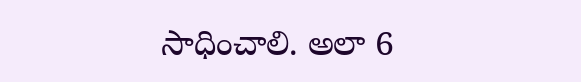సాధించాలి. అలా 6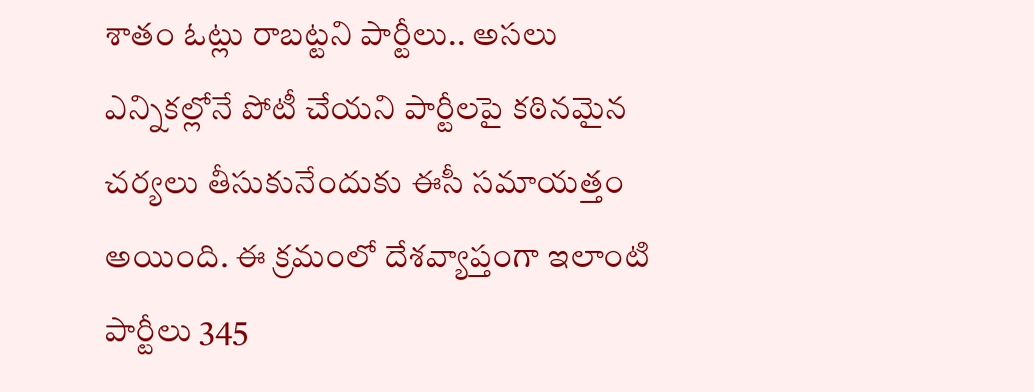శాతం ఓట్లు రాబట్టని పార్టీలు.. అసలు ఎన్నికల్లోనే పోటీ చేయని పార్టీలపై కఠినమైన చర్యలు తీసుకునేందుకు ఈసీ సమాయత్తం అయింది. ఈ క్రమంలో దేశవ్యాప్తంగా ఇలాంటి పార్టీలు 345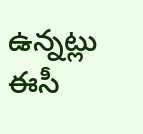ఉన్నట్లు ఈసీ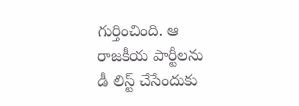గుర్తించింది. ఆ రాజకీయ పార్టీలను డీ లిస్ట్ చేసేందుకు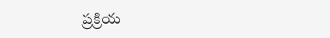ప్రక్రియ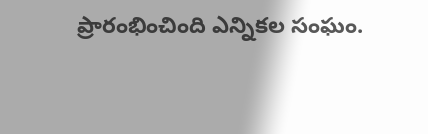ప్రారంభించింది ఎన్నికల సంఘం.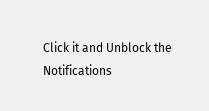Click it and Unblock the Notifications